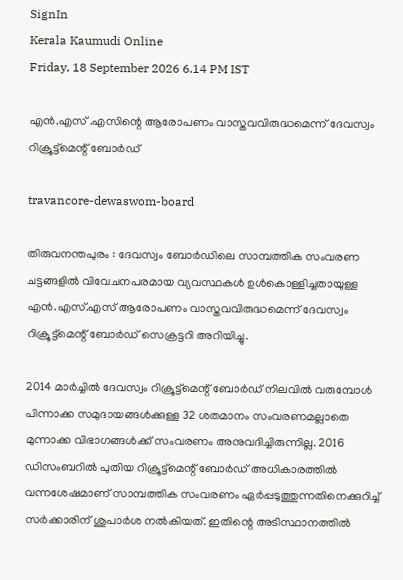SignIn
Kerala Kaumudi Online
Friday, 18 September 2026 6.14 PM IST

എൻ.എസ് .എസിന്റെ ആരോപണം വാസ്തവവിരുദ്ധമെന്ന് ദേവസ്വം റിക്രൂട്ട്മെന്റ് ബോർഡ്

travancore-dewaswom-board

തിരുവനന്തപുരം : ദേവസ്വം ബോർഡിലെ സാമ്പത്തിക സംവരണ ചട്ടങ്ങളിൽ വിവേചനപരമായ വ്യവസ്ഥകൾ ഉൾകൊള്ളിച്ചതായുള്ള എൻ.എസ്.എസ് ആരോപണം വാസ്തവവിരുദ്ധമെന്ന് ദേവസ്വം റിക്രൂട്ട്മെന്റ് ബോർഡ് സെക്രട്ടറി അറിയിച്ചു.

2014 മാർച്ചിൽ ദേവസ്വം റിക്രൂട്ട്മെന്റ് ബോർഡ് നിലവിൽ വരുമ്പോൾ പിന്നാക്ക സമുദായങ്ങൾക്കുള്ള 32 ശതമാനം സംവരണമല്ലാതെ മുന്നാക്ക വിഭാഗങ്ങൾക്ക് സംവരണം അനുവദിച്ചിരുന്നില്ല. 2016 ഡിസംബറിൽ പുതിയ റിക്രൂട്ട്മെന്റ് ബോർഡ് അധികാരത്തിൽ വന്നശേഷമാണ് സാമ്പത്തിക സംവരണം ഏർപ്പടുത്തുന്നതിനെക്കുറിച്ച് സർക്കാരിന് ശുപാർശ നൽകിയത്. ഇതിന്റെ അടിസ്ഥാനത്തിൽ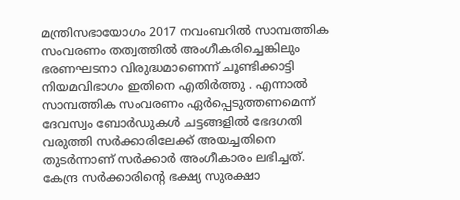മന്ത്രിസഭായോഗം 2017 നവംബറിൽ സാമ്പത്തിക സംവരണം തത്വത്തിൽ അംഗീകരിച്ചെങ്കിലും ഭരണഘടനാ വിരുദ്ധമാണെന്ന് ചൂണ്ടിക്കാട്ടി നിയമവിഭാഗം ഇതിനെ എതിർത്തു . എന്നാൽ സാമ്പത്തിക സംവരണം ഏർപ്പെടുത്തണമെന്ന് ദേവസ്വം ബോർഡുകൾ ചട്ടങ്ങളിൽ ഭേദഗതി വരുത്തി സർക്കാരിലേക്ക് അയച്ചതിനെ തുടർന്നാണ് സർക്കാർ അംഗീകാരം ലഭിച്ചത്. കേന്ദ്ര സർക്കാരിന്റെ ഭക്ഷ്യ സുരക്ഷാ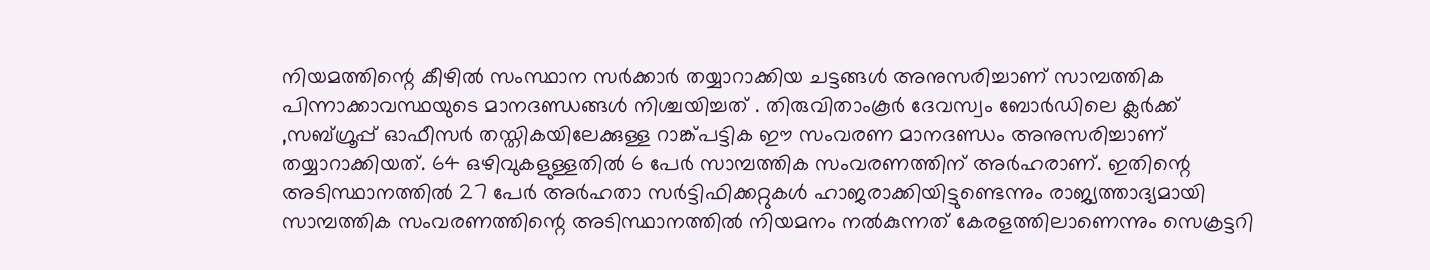നിയമത്തിന്റെ കീഴിൽ സംസ്ഥാന സർക്കാർ തയ്യാറാക്കിയ ചട്ടങ്ങൾ അനുസരിച്ചാണ് സാമ്പത്തിക പിന്നാക്കാവസ്ഥയുടെ മാനദണ്ഡങ്ങൾ നിശ്ചയിച്ചത് . തിരുവിതാംകൂർ ദേവസ്വം ബോർഡിലെ ക്ലർക്ക് ,സബ്ഗ്രൂപ്പ് ഓഫീസർ തസ്തികയിലേക്കുള്ള റാങ്ക്‌പട്ടിക ഈ സംവരണ മാനദണ്ഡം അനുസരിച്ചാണ് തയ്യാറാക്കിയത്. 64 ഒഴിവുകളുള്ളതിൽ 6 പേർ സാമ്പത്തിക സംവരണത്തിന് അർഹരാണ്. ഇതിന്റെ അടിസ്ഥാനത്തിൽ 27 പേർ അർഹതാ സർട്ടിഫിക്കറ്റുകൾ ഹാജരാക്കിയിട്ടുണ്ടെന്നും രാജ്യത്താദ്യമായി സാമ്പത്തിക സംവരണത്തിന്റെ അടിസ്ഥാനത്തിൽ നിയമനം നൽകുന്നത് കേരളത്തിലാണെന്നും സെക്രട്ടറി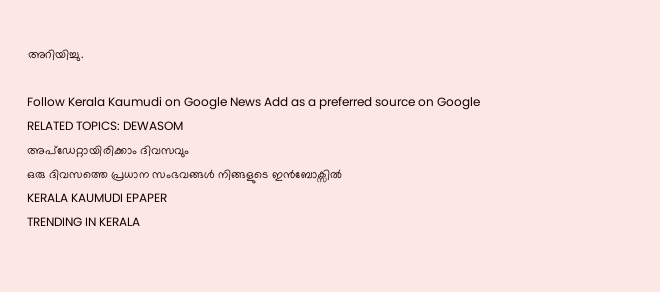അറിയിച്ചു.

Follow Kerala Kaumudi on Google News Add as a preferred source on Google
RELATED TOPICS: DEWASOM
അപ്ഡേറ്റായിരിക്കാം ദിവസവും
ഒരു ദിവസത്തെ പ്രധാന സംഭവങ്ങൾ നിങ്ങളുടെ ഇൻബോക്സിൽ
KERALA KAUMUDI EPAPER
TRENDING IN KERALA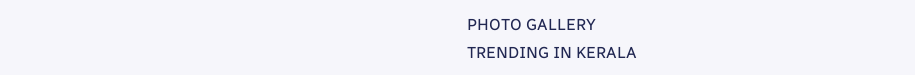PHOTO GALLERY
TRENDING IN KERALA